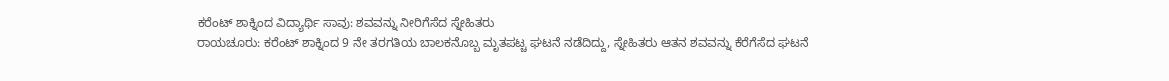ಕರೆಂಟ್ ಶಾಕ್ನಿಂದ ವಿದ್ಯಾರ್ಥಿ ಸಾವು: ಶವವನ್ನು ನೀರಿಗೆಸೆದ ಸ್ನೇಹಿತರು
ರಾಯಚೂರು: ಕರೆಂಟ್ ಶಾಕ್ನಿಂದ 9 ನೇ ತರಗತಿಯ ಬಾಲಕನೊಬ್ಬ ಮೃತಪಟ್ಚ ಘಟನೆ ನಡೆದಿದ್ದು, ಸ್ನೇಹಿತರು ಆತನ ಶವವನ್ನು ಕೆರೆಗೆಸೆದ ಘಟನೆ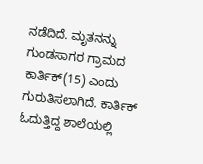ನಡೆದಿದೆ. ಮೃತನನ್ನು ಗುಂಡಸಾಗರ ಗ್ರಾಮದ ಕಾರ್ತಿಕ್(15) ಎಂದು ಗುರುತಿಸಲಾಗಿದೆ. ಕಾರ್ತಿಕ್ ಓದುತ್ತಿದ್ದ ಶಾಲೆಯಲ್ಲಿ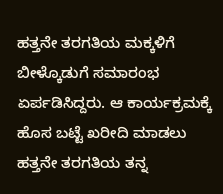ಹತ್ತನೇ ತರಗತಿಯ ಮಕ್ಕಳಿಗೆ ಬೀಳ್ಕೊಡುಗೆ ಸಮಾರಂಭ ಏರ್ಪಡಿಸಿದ್ದರು. ಆ ಕಾರ್ಯಕ್ರಮಕ್ಕೆ ಹೊಸ ಬಟ್ಟೆ ಖರೀದಿ ಮಾಡಲು ಹತ್ತನೇ ತರಗತಿಯ ತನ್ನ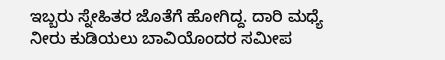ಇಬ್ಬರು ಸ್ನೇಹಿತರ ಜೊತೆಗೆ ಹೋಗಿದ್ದ. ದಾರಿ ಮಧ್ಯೆ ನೀರು ಕುಡಿಯಲು ಬಾವಿಯೊಂದರ ಸಮೀಪ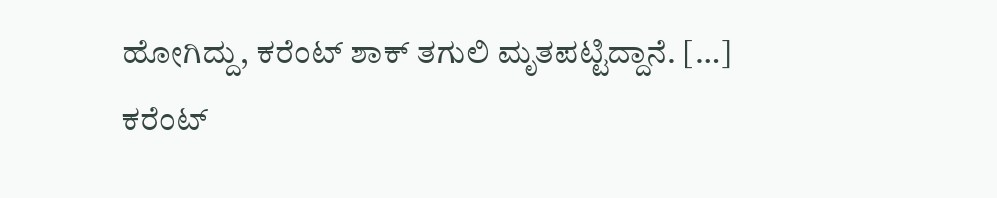ಹೋಗಿದ್ದು, ಕರೆಂಟ್ ಶಾಕ್ ತಗುಲಿ ಮೃತಪಟ್ಟಿದ್ದಾನೆ. […]
ಕರೆಂಟ್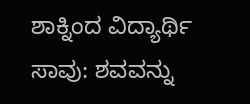ಶಾಕ್ನಿಂದ ವಿದ್ಯಾರ್ಥಿ ಸಾವು: ಶವವನ್ನು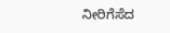ನೀರಿಗೆಸೆದ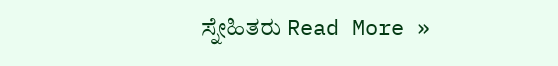ಸ್ನೇಹಿತರು Read More »